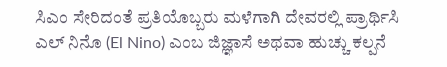ಸಿಎಂ ಸೇರಿದಂತೆ ಪ್ರತಿಯೊಬ್ಬರು ಮಳೆಗಾಗಿ ದೇವರಲ್ಲಿ ಪ್ರಾರ್ಥಿಸಿ
ಎಲ್ ನಿನೊ (El Nino) ಎಂಬ ಜಿಜ್ಞಾಸೆ ಅಥವಾ ಹುಚ್ಚು ಕಲ್ಪನೆ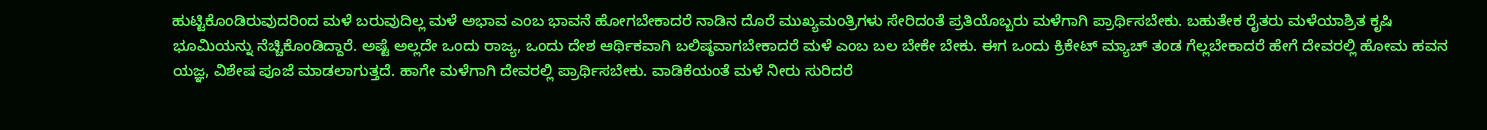ಹುಟ್ಟಿಕೊಂಡಿರುವುದರಿಂದ ಮಳೆ ಬರುವುದಿಲ್ಲ ಮಳೆ ಅಭಾವ ಎಂಬ ಭಾವನೆ ಹೋಗಬೇಕಾದರೆ ನಾಡಿನ ದೊರೆ ಮುಖ್ಯಮಂತ್ರಿಗಳು ಸೇರಿದಂತೆ ಪ್ರತಿಯೊಬ್ಬರು ಮಳೆಗಾಗಿ ಪ್ರಾರ್ಥಿಸಬೇಕು. ಬಹುತೇಕ ರೈತರು ಮಳೆಯಾಶ್ರಿತ ಕೃಷಿ ಭೂಮಿಯನ್ನು ನೆಚ್ಚಿಕೊಂಡಿದ್ದಾರೆ. ಅಷ್ಟೆ ಅಲ್ಲದೇ ಒಂದು ರಾಜ್ಯ, ಒಂದು ದೇಶ ಆರ್ಥಿಕವಾಗಿ ಬಲಿಷ್ಠವಾಗಬೇಕಾದರೆ ಮಳೆ ಎಂಬ ಬಲ ಬೇಕೇ ಬೇಕು. ಈಗ ಒಂದು ಕ್ರಿಕೇಟ್ ಮ್ಯಾಚ್ ತಂಡ ಗೆಲ್ಲಬೇಕಾದರೆ ಹೇಗೆ ದೇವರಲ್ಲಿ ಹೋಮ ಹವನ ಯಜ್ಞ, ವಿಶೇಷ ಪೂಜೆ ಮಾಡಲಾಗುತ್ತದೆ. ಹಾಗೇ ಮಳೆಗಾಗಿ ದೇವರಲ್ಲಿ ಪ್ರಾರ್ಥಿಸಬೇಕು. ವಾಡಿಕೆಯಂತೆ ಮಳೆ ನೀರು ಸುರಿದರೆ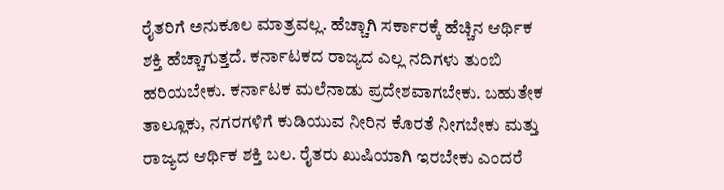ರೈತರಿಗೆ ಅನುಕೂಲ ಮಾತ್ರವಲ್ಲ. ಹೆಚ್ಚಾಗಿ ಸರ್ಕಾರಕ್ಕೆ ಹೆಚ್ಚಿನ ಆರ್ಥಿಕ ಶಕ್ತಿ ಹೆಚ್ಚಾಗುತ್ತದೆ. ಕರ್ನಾಟಕದ ರಾಜ್ಯದ ಎಲ್ಲ ನದಿಗಳು ತುಂಬಿ ಹರಿಯಬೇಕು. ಕರ್ನಾಟಕ ಮಲೆನಾಡು ಪ್ರದೇಶವಾಗಬೇಕು. ಬಹುತೇಕ ತಾಲ್ಲೂಕು, ನಗರಗಳಿಗೆ ಕುಡಿಯುವ ನೀರಿನ ಕೊರತೆ ನೀಗಬೇಕು ಮತ್ತು ರಾಜ್ಯದ ಆರ್ಥಿಕ ಶಕ್ತಿ ಬಲ. ರೈತರು ಖುಷಿಯಾಗಿ ಇರಬೇಕು ಎಂದರೆ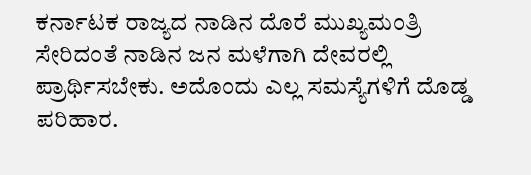ಕರ್ನಾಟಕ ರಾಜ್ಯದ ನಾಡಿನ ದೊರೆ ಮುಖ್ಯಮಂತ್ರಿ ಸೇರಿದಂತೆ ನಾಡಿನ ಜನ ಮಳೆಗಾಗಿ ದೇವರಲ್ಲಿ ಪ್ರಾರ್ಥಿಸಬೇಕು. ಅದೊಂದು ಎಲ್ಲ ಸಮಸ್ಯೆಗಳಿಗೆ ದೊಡ್ಡ ಪರಿಹಾರ.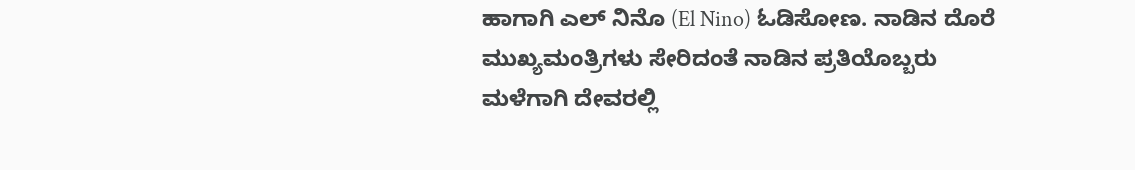ಹಾಗಾಗಿ ಎಲ್ ನಿನೊ (El Nino) ಓಡಿಸೋಣ. ನಾಡಿನ ದೊರೆ ಮುಖ್ಯಮಂತ್ರಿಗಳು ಸೇರಿದಂತೆ ನಾಡಿನ ಪ್ರತಿಯೊಬ್ಬರು ಮಳೆಗಾಗಿ ದೇವರಲ್ಲಿ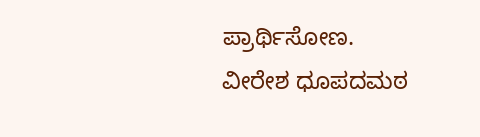ಪ್ರಾರ್ಥಿಸೋಣ.
ವೀರೇಶ ಧೂಪದಮಠ